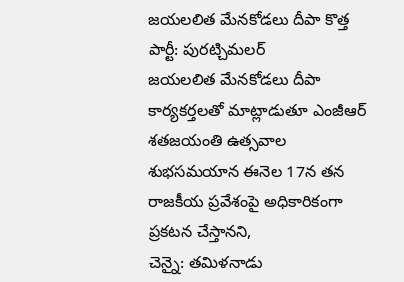జయలలిత మేనకోడలు దీపా కొత్త పార్టీ: పురట్చిమలర్
జయలలిత మేనకోడలు దీపా కార్యకర్తలతో మాట్లాడుతూ ఎంజీఆర్ శతజయంతి ఉత్సవాల శుభసమయాన ఈనెల 17న తన రాజకీయ ప్రవేశంపై అధికారికంగా ప్రకటన చేస్తానని,
చెన్నై: తమిళనాడు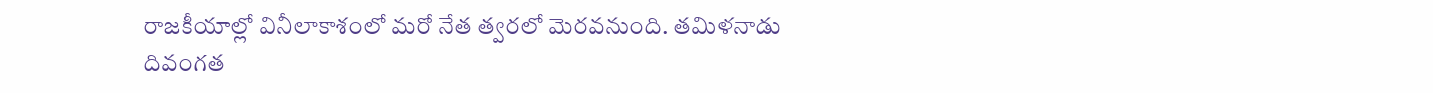రాజకీయాల్లో వినీలాకాశంలో మరో నేత త్వరలో మెరవనుంది. తమిళనాడు దివంగత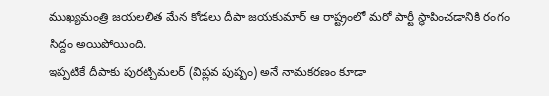ముఖ్యమంత్రి జయలలిత మేన కోడలు దీపా జయకుమార్ ఆ రాష్ట్రంలో మరో పార్టీ స్థాపించడానికి రంగం సిద్దం అయిపోయింది.
ఇప్పటికే దీపాకు పురట్చిమలర్ (విప్లవ పుష్పం) అనే నామకరణం కూడా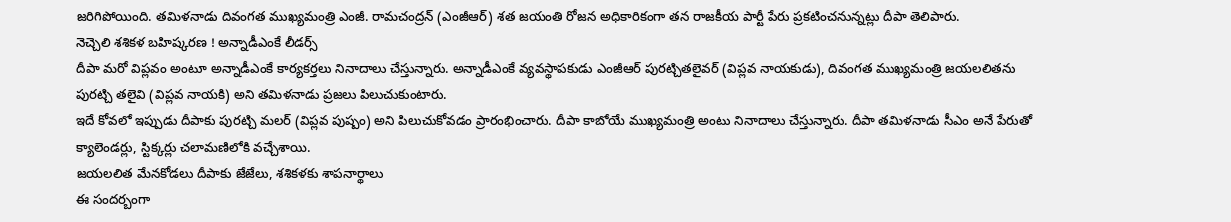జరిగిపోయింది. తమిళనాడు దివంగత ముఖ్యమంత్రి ఎంజీ. రామచంద్రన్ (ఎంజీఆర్) శత జయంతి రోజన అధికారికంగా తన రాజకీయ పార్టీ పేరు ప్రకటించనున్నట్లు దీపా తెలిపారు.
నెచ్చెలి శశికళ బహిష్కరణ ! అన్నాడీఎంకే లీడర్స్
దీపా మరో విప్లవం అంటూ అన్నాడీఎంకే కార్యకర్తలు నినాదాలు చేస్తున్నారు. అన్నాడీఎంకే వ్యవస్థాపకుడు ఎంజీఆర్ పురట్చితలైవర్ (విప్లవ నాయకుడు), దివంగత ముఖ్యమంత్రి జయలలితను పురట్చి తలైవి (విప్లవ నాయకి) అని తమిళనాడు ప్రజలు పిలుచుకుంటారు.
ఇదే కోవలో ఇప్పుడు దీపాకు పురట్చి మలర్ (విప్లవ పుష్పం) అని పిలుచుకోవడం ప్రారంభించారు. దీపా కాబోయే ముఖ్యమంత్రి అంటు నినాదాలు చేస్తున్నారు. దీపా తమిళనాడు సీఎం అనే పేరుతో క్యాలెండర్లు, స్టిక్కర్లు చలామణిలోకి వచ్చేశాయి.
జయలలిత మేనకోడలు దీపాకు జేజేలు, శశికళకు శాపనార్థాలు
ఈ సందర్బంగా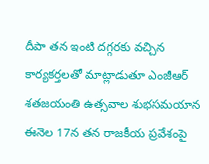దీపా తన ఇంటి దగ్గరకు వచ్చిన కార్యకర్తలతో మాట్లాడుతూ ఎంజీఆర్ శతజయంతి ఉత్సవాల శుభసమయాన ఈనెల 17న తన రాజకీయ ప్రవేశంపై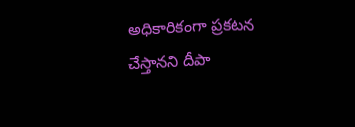అధికారికంగా ప్రకటన చేస్తానని దీపా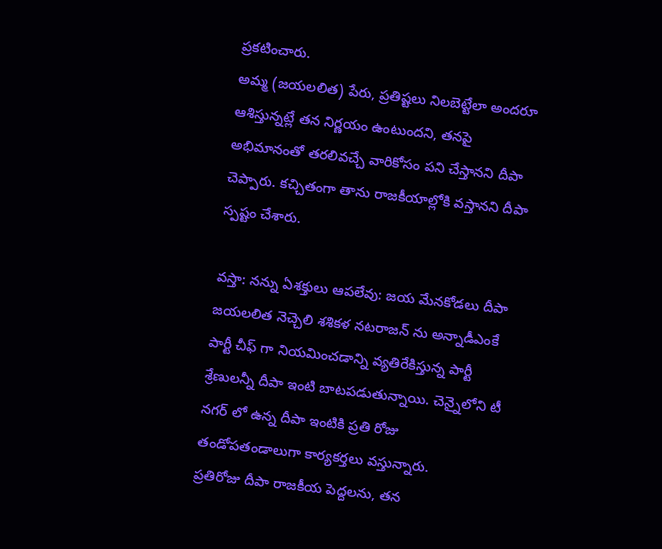ప్రకటించారు.
అమ్మ (జయలలిత) పేరు, ప్రతిష్టలు నిలబెట్టేలా అందరూ ఆశిస్తున్నట్లే తన నిర్ణయం ఉంటుందని, తనపై అభిమానంతో తరలివచ్చే వారికోసం పని చేస్తానని దీపా చెప్పారు. కచ్చితంగా తాను రాజకీయాల్లోకి వస్తానని దీపా స్పష్టం చేశారు.

వస్తా: నన్ను ఏశక్తులు ఆపలేవు: జయ మేనకోడలు దీపా
జయలలిత నెచ్చెలి శశికళ నటరాజన్ ను అన్నాడీఎంకే పార్టీ చీఫ్ గా నియమించడాన్ని వ్యతిరేకిస్తున్న పార్టీ శ్రేణులన్నీ దీపా ఇంటి బాటపడుతున్నాయి. చెన్నైలోని టీ నగర్ లో ఉన్న దీపా ఇంటికి ప్రతి రోజు తండోపతండాలుగా కార్యకర్తలు వస్తున్నారు.
ప్రతిరోజు దీపా రాజకీయ పెద్దలను, తన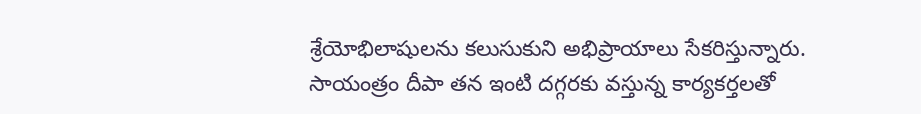శ్రేయోభిలాషులను కలుసుకుని అభిప్రాయాలు సేకరిస్తున్నారు. సాయంత్రం దీపా తన ఇంటి దగ్గరకు వస్తున్న కార్యకర్తలతో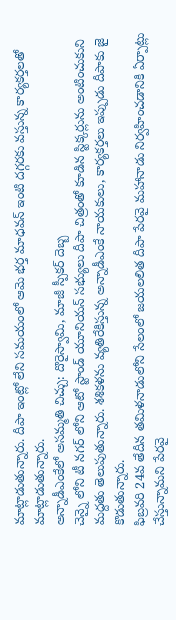మాట్లాడుతున్నారు. దీపా ఇంట్లో లేని సమయంలో ఆమె భర్త మాధవన్ ఇంటి దగ్గరకు వస్తున్న కార్యకర్తలతో మాట్లాడుతున్నారు.
అన్నాడీఎంకేలో అసమ్మతి చిచ్చు: దొరైస్వామి, మాజీ స్పీకర్ దెబ్బ
చెన్నై లోని టీ నగర్ లోని ఆటో స్టాండ్ యూనియన్ సభ్యులు దీపా చిత్రంతో కూడిన స్టిక్కర్లును అంటించుకుని మద్దతు తెలుపుతున్నారు. శశికళను వ్యతిరేకిస్తున్న అన్నాడీఎంకే నాయకులు, కార్యకర్తలు ఇప్పుడు దీపాకు జై కొడుతున్నారు.
ఫిబ్రవరి 24వ తేదీన తమిళనాడులోని సేలంలో జయలలిత దీపా పేరవై మహానాడు నిర్వహించడానికి ఏర్పాట్లు చేస్తున్నామని పేరవై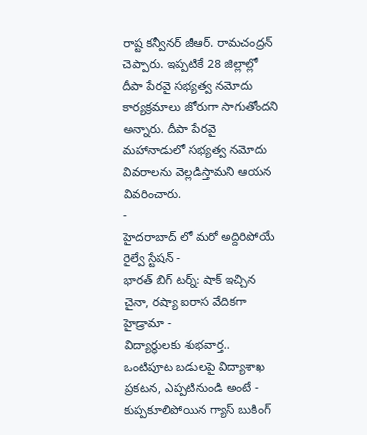రాష్ట కన్వీనర్ జీఆర్. రామచంద్రన్ చెప్పారు. ఇప్పటికే 28 జిల్లాల్లో దీపా పేరవై సభ్యత్వ నమోదు కార్యక్రమాలు జోరుగా సాగుతోందని అన్నారు. దీపా పేరవై మహానాడులో సభ్యత్వ నమోదు వివరాలను వెల్లడిస్తామని ఆయన వివరించారు.
-
హైదరాబాద్ లో మరో అద్దిరిపోయే రైల్వే స్టేషన్ -
భారత్ బిగ్ టర్న్: షాక్ ఇచ్చిన చైనా, రష్యా ఐరాస వేదికగా హైడ్రామా -
విద్యార్థులకు శుభవార్త.. ఒంటిపూట బడులపై విద్యాశాఖ ప్రకటన, ఎప్పటినుండి అంటే -
కుప్పకూలిపోయిన గ్యాస్ బుకింగ్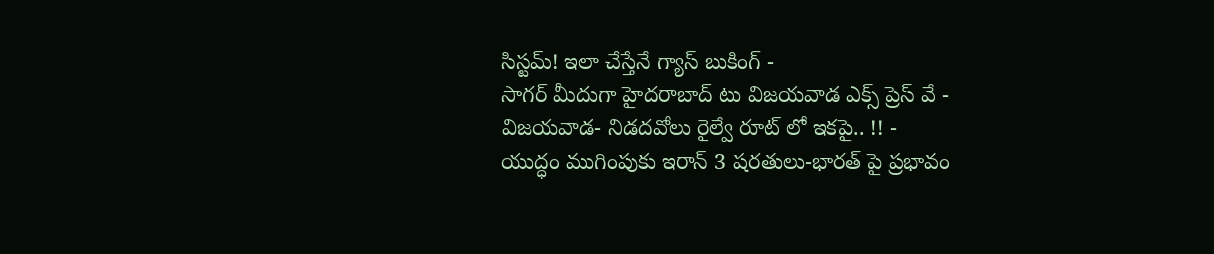సిస్టమ్! ఇలా చేస్తేనే గ్యాస్ బుకింగ్ -
సాగర్ మీదుగా హైదరాబాద్ టు విజయవాడ ఎక్స్ ప్రెస్ వే -
విజయవాడ- నిడదవోలు రైల్వే రూట్ లో ఇకపై.. !! -
యుద్ధం ముగింపుకు ఇరాన్ 3 షరతులు-భారత్ పై ప్రభావం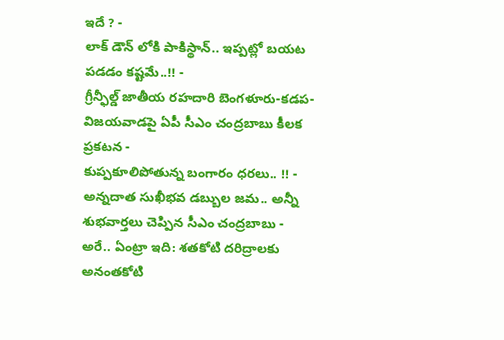ఇదే ? -
లాక్ డౌన్ లోకి పాకిస్థాన్.. ఇప్పట్లో బయట పడడం కష్టమే..!! -
గ్రీన్ఫీల్డ్ జాతీయ రహదారి బెంగళూరు-కడప-విజయవాడపై ఏపీ సీఎం చంద్రబాబు కీలక ప్రకటన -
కుప్పకూలిపోతున్న బంగారం ధరలు.. !! -
అన్నదాత సుఖీభవ డబ్బుల జమ.. అన్నీ శుభవార్తలు చెప్పిన సీఎం చంద్రబాబు -
అరే.. ఏంట్రా ఇది: శతకోటి దరిద్రాలకు అనంతకోటి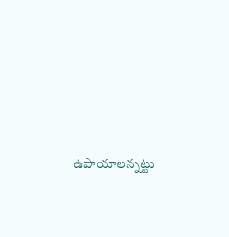ఉపాయాలన్నట్టు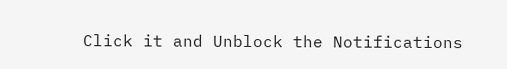Click it and Unblock the Notifications